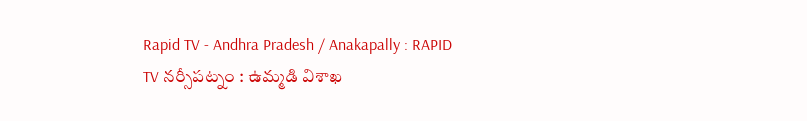Rapid TV - Andhra Pradesh / Anakapally : RAPID TV నర్సీపట్నం : ఉమ్మడి విశాఖ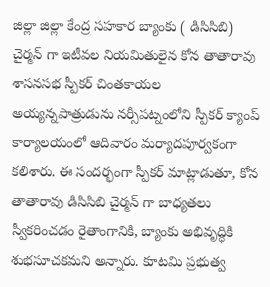జిల్లా జిల్లా కేంద్ర సహకార బ్యాంకు ( డిసిసిబి) చైర్మన్ గా ఇటీవల నియమితులైన కోన తాతారావు శాసనసభ స్పీకర్ చింతకాయల అయ్యన్నపాత్రుడును నర్సీపట్నంలోని స్పీకర్ క్యాంప్ కార్యాలయంలో ఆదివారం మర్యాదపూర్వకంగా కలిశారు. ఈ సందర్భంగా స్పీకర్ మాట్లాడుతూ, కోన తాతారావు డిసిసిబి చైర్మన్ గా బాధ్యతలు స్వీకరించడం రైతాంగానికి, బ్యాంకు అభివృద్ధికి శుభసూచకమని అన్నారు. కూటమి ప్రభుత్వ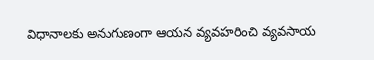విధానాలకు అనుగుణంగా ఆయన వ్యవహరించి వ్యవసాయ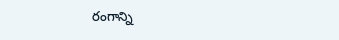రంగాన్ని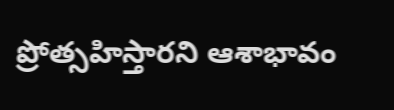ప్రోత్సహిస్తారని ఆశాభావం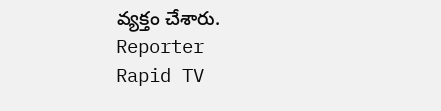వ్యక్తం చేశారు.
Reporter
Rapid TV